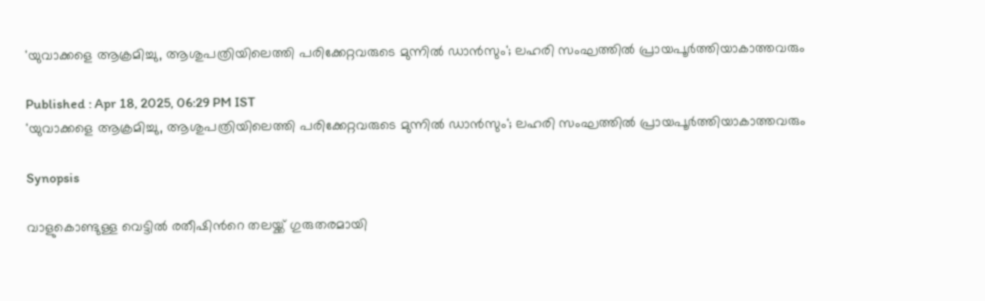'യുവാക്കളെ ആക്രമിച്ചു, ആശുപത്രിയിലെത്തി പരിക്കേറ്റവരുടെ മുന്നിൽ ഡാൻസും'; ലഹരി സംഘത്തിൽ പ്രായപൂർത്തിയാകാത്തവരും

Published : Apr 18, 2025, 06:29 PM IST
'യുവാക്കളെ ആക്രമിച്ചു, ആശുപത്രിയിലെത്തി പരിക്കേറ്റവരുടെ മുന്നിൽ ഡാൻസും'; ലഹരി സംഘത്തിൽ പ്രായപൂർത്തിയാകാത്തവരും

Synopsis

വാളുകൊണ്ടുള്ള വെട്ടിൽ രതീഷിന്‍റെ തലയ്ക്ക് ഗുരുതരമായി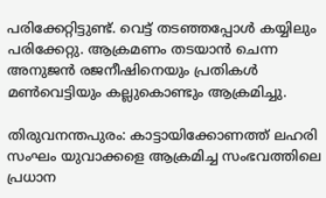പരിക്കേറ്റിട്ടുണ്ട്. വെട്ട് തടഞ്ഞപ്പോൾ കയ്യിലും പരിക്കേറ്റു. ആക്രമണം തടയാൻ ചെന്ന അനുജൻ രജനീഷിനെയും പ്രതികൾ മൺവെട്ടിയും കല്ലുകൊണ്ടും ആക്രമിച്ചു.

തിരുവനന്തപുരം: കാട്ടായിക്കോണത്ത് ലഹരി സംഘം യുവാക്കളെ ആക്രമിച്ച സംഭവത്തിലെ പ്രധാന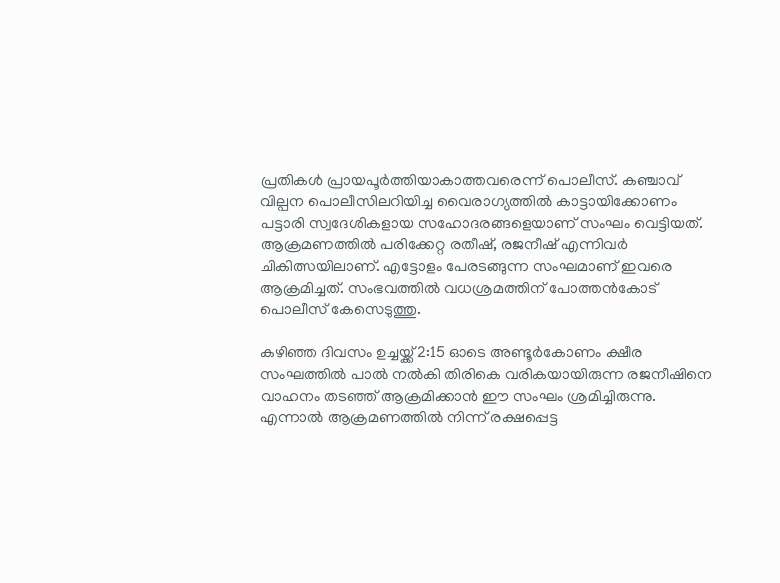പ്രതികൾ പ്രായപൂർത്തിയാകാത്തവരെന്ന് പൊലീസ്. കഞ്ചാവ് വില്പന പൊലീസിലറിയിച്ച വൈരാഗ്യത്തിൽ കാട്ടായിക്കോണം പട്ടാരി സ്വദേശികളായ സഹോദരങ്ങളെയാണ് സംഘം വെട്ടിയത്. ആക്രമണത്തിൽ പരിക്കേറ്റ രതീഷ്, രജനീഷ് എന്നിവർ ചികിത്സയിലാണ്. എട്ടോളം പേരടങ്ങുന്ന സംഘമാണ് ഇവരെ ആക്രമിച്ചത്. സംഭവത്തിൽ വധശ്രമത്തിന് പോത്തൻകോട് പൊലീസ് കേസെടുത്തു.

കഴിഞ്ഞ ദിവസം ഉച്ചയ്ക്ക് 2:15 ഓടെ അണ്ടൂർകോണം ക്ഷീര സംഘത്തിൽ പാൽ നൽകി തിരികെ വരികയായിരുന്ന രജനീഷിനെ വാഹനം തടഞ്ഞ് ആക്രമിക്കാൻ ഈ സംഘം ശ്രമിച്ചിരുന്നു. എന്നാൽ ആക്രമണത്തിൽ നിന്ന് രക്ഷപ്പെട്ട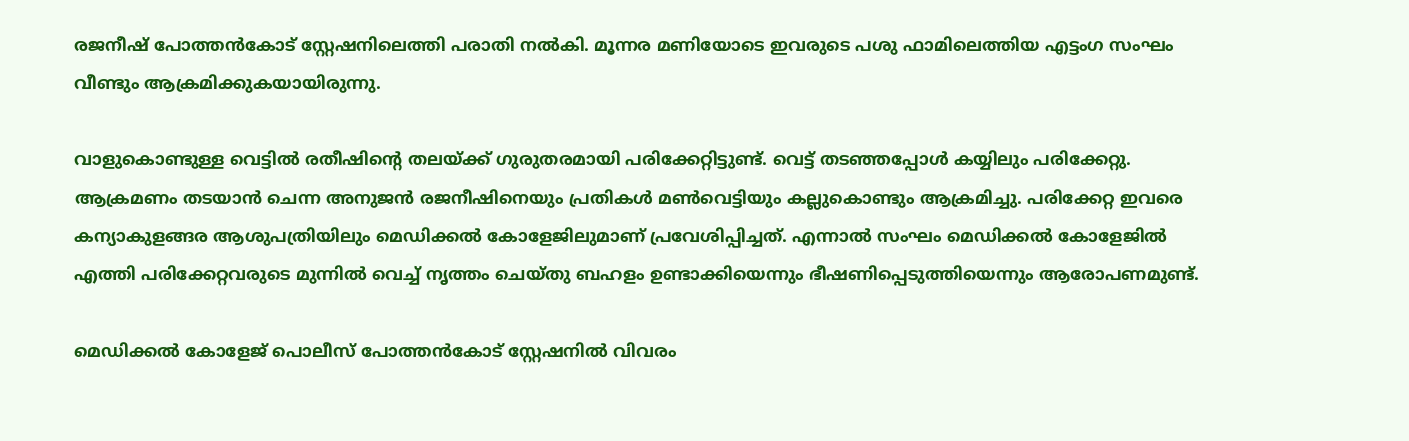രജനീഷ് പോത്തൻകോട് സ്റ്റേഷനിലെത്തി പരാതി നൽകി. മൂന്നര മണിയോടെ ഇവരുടെ പശു ഫാമിലെത്തിയ എട്ടംഗ സംഘം വീണ്ടും ആക്രമിക്കുകയായിരുന്നു.

വാളുകൊണ്ടുള്ള വെട്ടിൽ രതീഷിന്‍റെ തലയ്ക്ക് ഗുരുതരമായി പരിക്കേറ്റിട്ടുണ്ട്. വെട്ട് തടഞ്ഞപ്പോൾ കയ്യിലും പരിക്കേറ്റു. ആക്രമണം തടയാൻ ചെന്ന അനുജൻ രജനീഷിനെയും പ്രതികൾ മൺവെട്ടിയും കല്ലുകൊണ്ടും ആക്രമിച്ചു. പരിക്കേറ്റ ഇവരെ കന്യാകുളങ്ങര ആശുപത്രിയിലും മെഡിക്കൽ കോളേജിലുമാണ് പ്രവേശിപ്പിച്ചത്. എന്നാൽ സംഘം മെഡിക്കൽ കോളേജിൽ എത്തി പരിക്കേറ്റവരുടെ മുന്നിൽ വെച്ച് നൃത്തം ചെയ്തു ബഹളം ഉണ്ടാക്കിയെന്നും ഭീഷണിപ്പെടുത്തിയെന്നും ആരോപണമുണ്ട്.

മെഡിക്കൽ കോളേജ് പൊലീസ് പോത്തൻകോട് സ്റ്റേഷനിൽ വിവരം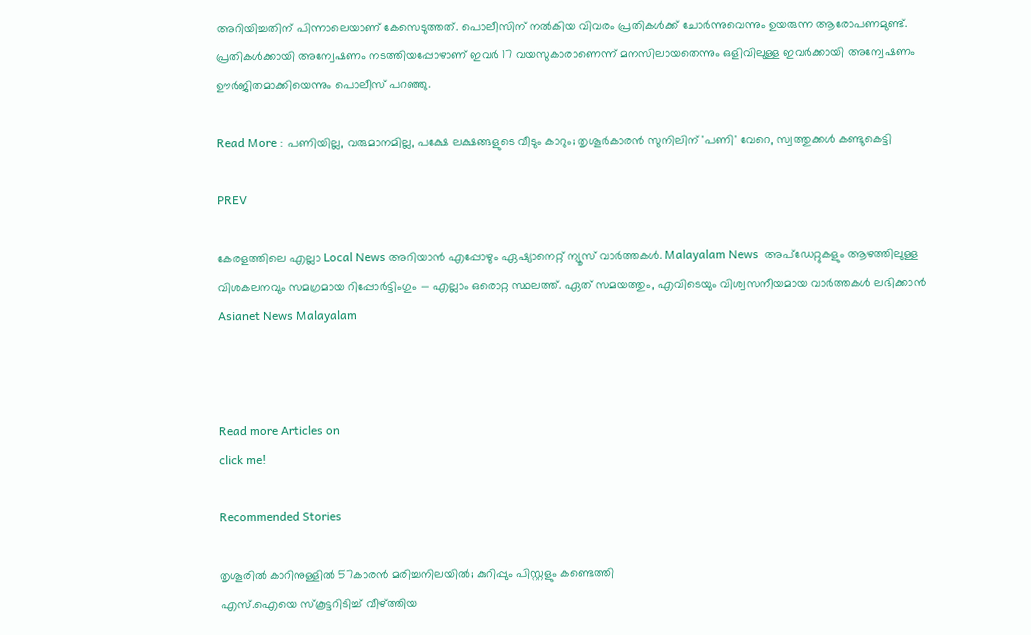അറിയിച്ചതിന് പിന്നാലെയാണ് കേസെടുത്തത്. പൊലീസിന് നൽകിയ വിവരം പ്രതികൾക്ക് ചോർന്നുവെന്നും ഉയരുന്ന ആരോപണമുണ്ട്. പ്രതികൾക്കായി അന്വേഷണം നടത്തിയപ്പോഴാണ് ഇവർ 17 വയസുകാരാണെന്ന് മനസിലായതെന്നും ഒളിവിലുള്ള ഇവർക്കായി അന്വേഷണം ഊർജിതമാക്കിയെന്നും പൊലീസ് പറഞ്ഞു.

Read More : പണിയില്ല, വരുമാനമില്ല, പക്ഷേ ലക്ഷങ്ങളുടെ വീടും കാറും; തൃശൂർകാരൻ സുനിലിന് 'പണി' വേറെ, സ്വത്തുക്കൾ കണ്ടുകെട്ടി

PREV

കേരളത്തിലെ എല്ലാ Local News അറിയാൻ എപ്പോഴും ഏഷ്യാനെറ്റ് ന്യൂസ് വാർത്തകൾ. Malayalam News  അപ്‌ഡേറ്റുകളും ആഴത്തിലുള്ള വിശകലനവും സമഗ്രമായ റിപ്പോർട്ടിംഗും — എല്ലാം ഒരൊറ്റ സ്ഥലത്ത്. ഏത് സമയത്തും, എവിടെയും വിശ്വസനീയമായ വാർത്തകൾ ലഭിക്കാൻ Asianet News Malayalam



Read more Articles on
click me!

Recommended Stories

തൃശൂരിൽ കാറിനുള്ളില്‍ 57കാരൻ മരിച്ചനിലയിൽ; കുറിപ്പും പിസ്റ്റളും കണ്ടെത്തി
എസ്.ഐയെ സ്‌കൂട്ടറിടിച്ച് വീഴ്ത്തിയ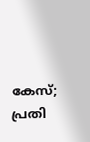കേസ്; പ്രതി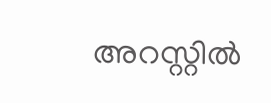അറസ്റ്റില്‍